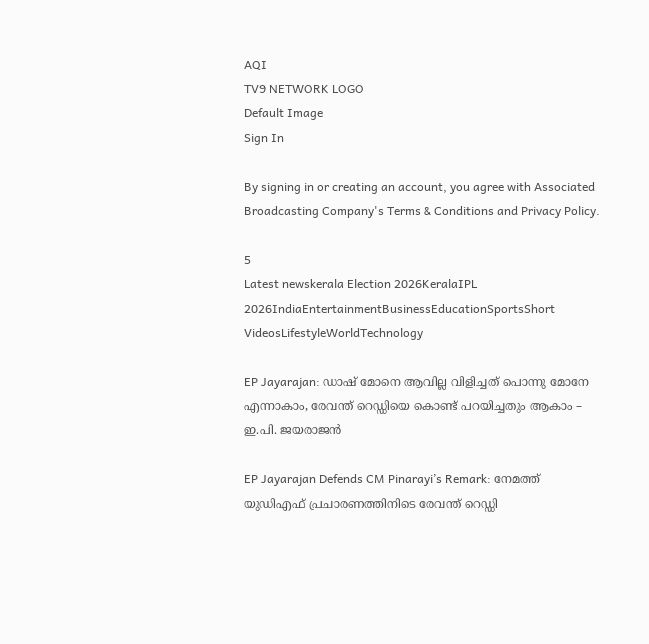AQI
TV9 NETWORK LOGO
Default Image
Sign In

By signing in or creating an account, you agree with Associated Broadcasting Company's Terms & Conditions and Privacy Policy.

5
Latest newskerala Election 2026KeralaIPL 2026IndiaEntertainmentBusinessEducationSportsShort VideosLifestyleWorldTechnology

EP Jayarajan: ഡാഷ് മോനെ ആവില്ല വിളിച്ചത് പൊന്നു മോനേ എന്നാകാം, രേവന്ത് റെഡ്ഡിയെ കൊണ്ട് പറയിച്ചതും ആകാം – ഇ.പി. ജയരാജൻ

EP Jayarajan Defends CM Pinarayi’s Remark: നേമത്ത് യുഡിഎഫ് പ്രചാരണത്തിനിടെ രേവന്ത് റെഡ്ഡി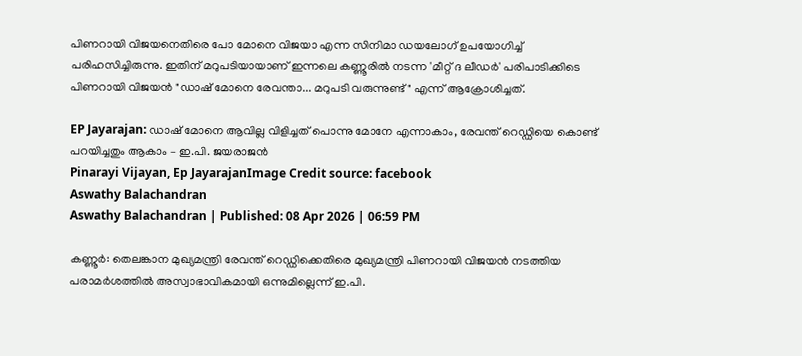പിണറായി വിജയനെതിരെ പോ മോനെ വിജയാ എന്ന സിനിമാ ഡയലോഗ് ഉപയോഗിച്ച് പരിഹസിച്ചിരുന്നു. ഇതിന് മറുപടിയായാണ് ഇന്നലെ കണ്ണൂരിൽ നടന്ന 'മീറ്റ് ദ ലീഡർ' പരിപാടിക്കിടെ പിണറായി വിജയൻ "ഡാഷ് മോനെ രേവന്താ... മറുപടി വരുന്നുണ്ട്" എന്ന് ആക്രോശിച്ചത്.

EP Jayarajan: ഡാഷ് മോനെ ആവില്ല വിളിച്ചത് പൊന്നു മോനേ എന്നാകാം, രേവന്ത് റെഡ്ഡിയെ കൊണ്ട് പറയിച്ചതും ആകാം – ഇ.പി. ജയരാജൻ
Pinarayi Vijayan, Ep JayarajanImage Credit source: facebook
Aswathy Balachandran
Aswathy Balachandran | Published: 08 Apr 2026 | 06:59 PM

കണ്ണൂർ: തെലങ്കാന മുഖ്യമന്ത്രി രേവന്ത് റെഡ്ഡിക്കെതിരെ മുഖ്യമന്ത്രി പിണറായി വിജയൻ നടത്തിയ പരാമർശത്തിൽ അസ്വാഭാവികമായി ഒന്നുമില്ലെന്ന് ഇ.പി.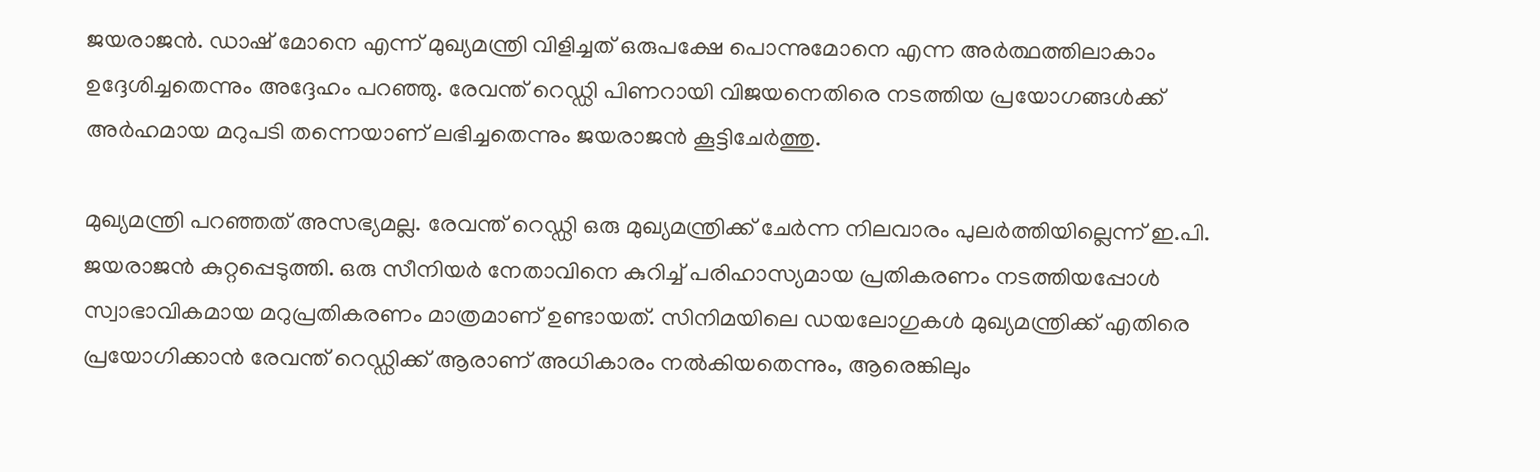ജയരാജൻ. ഡാഷ് മോനെ എന്ന് മുഖ്യമന്ത്രി വിളിച്ചത് ഒരുപക്ഷേ പൊന്നുമോനെ എന്ന അർത്ഥത്തിലാകാം ഉദ്ദേശിച്ചതെന്നും അദ്ദേഹം പറഞ്ഞു. രേവന്ത് റെഡ്ഡി പിണറായി വിജയനെതിരെ നടത്തിയ പ്രയോഗങ്ങൾക്ക് അർഹമായ മറുപടി തന്നെയാണ് ലഭിച്ചതെന്നും ജയരാജൻ കൂട്ടിചേർത്തു.

മുഖ്യമന്ത്രി പറഞ്ഞത് അസഭ്യമല്ല. രേവന്ത് റെഡ്ഡി ഒരു മുഖ്യമന്ത്രിക്ക് ചേർന്ന നിലവാരം പുലർത്തിയില്ലെന്ന് ഇ.പി. ജയരാജൻ കുറ്റപ്പെടുത്തി. ഒരു സീനിയർ നേതാവിനെ കുറിച്ച് പരിഹാസ്യമായ പ്രതികരണം നടത്തിയപ്പോൾ സ്വാഭാവികമായ മറുപ്രതികരണം മാത്രമാണ് ഉണ്ടായത്. സിനിമയിലെ ഡയലോഗുകൾ മുഖ്യമന്ത്രിക്ക് എതിരെ പ്രയോഗിക്കാൻ രേവന്ത് റെഡ്ഡിക്ക് ആരാണ് അധികാരം നൽകിയതെന്നും, ആരെങ്കിലും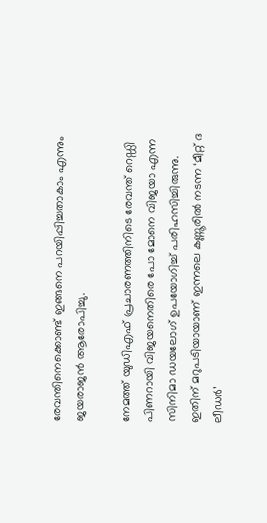രേവന്തിനെക്കൊണ്ട് ഇങ്ങനെ പറയിപ്പിച്ചതാകാം എന്നും ജയരാജൻ ആരോപിച്ചു.

നേമത്ത് യുഡിഎഫ് പ്രചാരണത്തിനിടെ രേവന്ത് റെഡ്ഡി പിണറായി വിജയനെതിരെ പോ മോനെ വിജയാ എന്ന സിനിമാ ഡയലോഗ് ഉപയോഗിച്ച് പരിഹസിച്ചിരുന്നു. ഇതിന് മറുപടിയായാണ് ഇന്നലെ കണ്ണൂരിൽ നടന്ന ‘മീറ്റ് ദ ലീഡർ’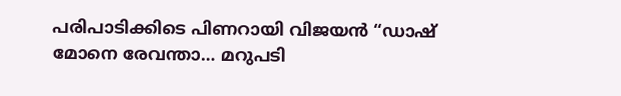പരിപാടിക്കിടെ പിണറായി വിജയൻ “ഡാഷ് മോനെ രേവന്താ… മറുപടി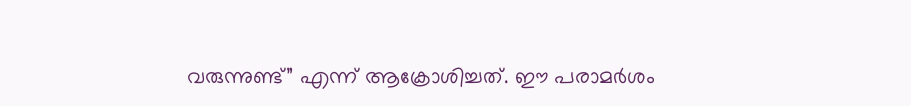വരുന്നുണ്ട്” എന്ന് ആക്രോശിച്ചത്. ഈ പരാമർശം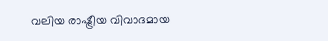വലിയ രാഷ്ട്രീയ വിവാദമായ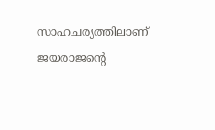സാഹചര്യത്തിലാണ് ജയരാജന്റെ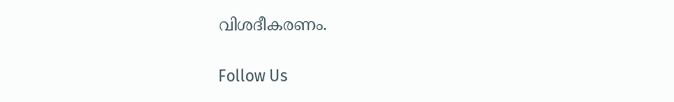വിശദീകരണം.

Follow Us